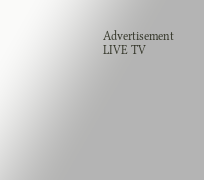Advertisement
LIVE TV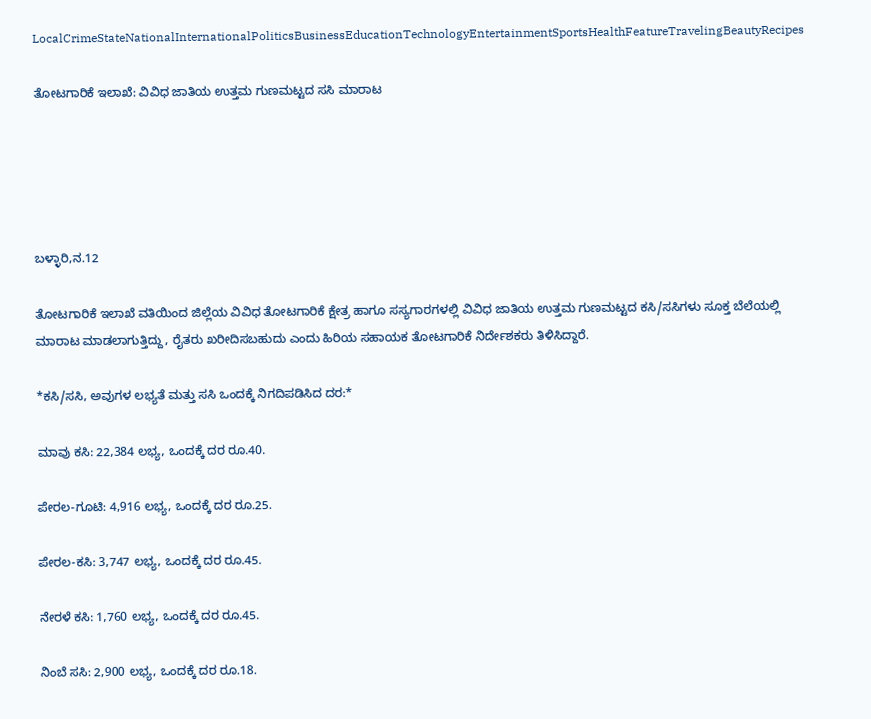LocalCrimeStateNationalInternationalPoliticsBusinessEducationTechnologyEntertainmentSportsHealthFeatureTravelingBeautyRecipes

ತೋಟಗಾರಿಕೆ ಇಲಾಖೆ: ವಿವಿಧ ಜಾತಿಯ ಉತ್ತಮ ಗುಣಮಟ್ಟದ ಸಸಿ ಮಾರಾಟ





ಬಳ್ಳಾರಿ,ನ.12

ತೋಟಗಾರಿಕೆ ಇಲಾಖೆ ವತಿಯಿಂದ ಜಿಲ್ಲೆಯ ವಿವಿಧ ತೋಟಗಾರಿಕೆ ಕ್ಷೇತ್ರ ಹಾಗೂ ಸಸ್ಯಗಾರಗಳಲ್ಲಿ ವಿವಿಧ ಜಾತಿಯ ಉತ್ತಮ ಗುಣಮಟ್ಟದ ಕಸಿ/ಸಸಿಗಳು ಸೂಕ್ತ ಬೆಲೆಯಲ್ಲಿ ಮಾರಾಟ ಮಾಡಲಾಗುತ್ತಿದ್ದು, ರೈತರು ಖರೀದಿಸಬಹುದು ಎಂದು ಹಿರಿಯ ಸಹಾಯಕ ತೋಟಗಾರಿಕೆ ನಿರ್ದೇಶಕರು ತಿಳಿಸಿದ್ದಾರೆ.

*ಕಸಿ/ಸಸಿ, ಅವುಗಳ ಲಭ್ಯತೆ ಮತ್ತು ಸಸಿ ಒಂದಕ್ಕೆ ನಿಗದಿಪಡಿಸಿದ ದರ:*

ಮಾವು ಕಸಿ: 22,384 ಲಭ್ಯ, ಒಂದಕ್ಕೆ ದರ ರೂ.40.

ಪೇರಲ-ಗೂಟಿ: 4,916 ಲಭ್ಯ, ಒಂದಕ್ಕೆ ದರ ರೂ.25.

ಪೇರಲ-ಕಸಿ: 3,747 ಲಭ್ಯ, ಒಂದಕ್ಕೆ ದರ ರೂ.45.

ನೇರಳೆ ಕಸಿ: 1,760 ಲಭ್ಯ, ಒಂದಕ್ಕೆ ದರ ರೂ.45.

ನಿಂಬೆ ಸಸಿ: 2,900 ಲಭ್ಯ, ಒಂದಕ್ಕೆ ದರ ರೂ.18.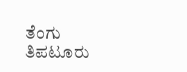ತೆಂಗು ತಿಪಟೂರು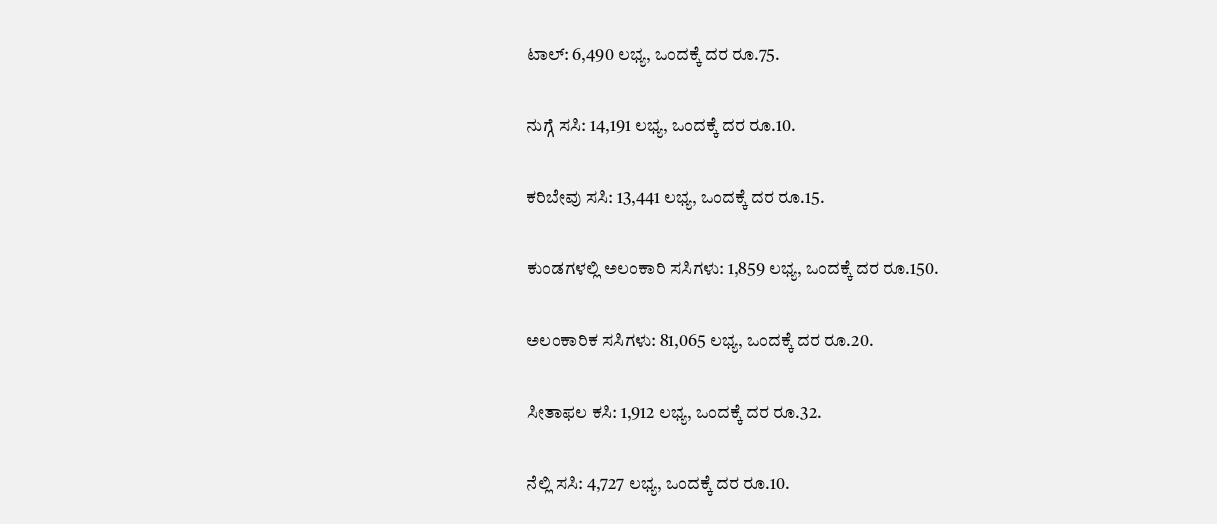ಟಾಲ್: 6,490 ಲಭ್ಯ, ಒಂದಕ್ಕೆ ದರ ರೂ.75.

ನುಗ್ಗೆ ಸಸಿ: 14,191 ಲಭ್ಯ, ಒಂದಕ್ಕೆ ದರ ರೂ.10.

ಕರಿಬೇವು ಸಸಿ: 13,441 ಲಭ್ಯ, ಒಂದಕ್ಕೆ ದರ ರೂ.15.

ಕುಂಡಗಳಲ್ಲಿ ಅಲಂಕಾರಿ ಸಸಿಗಳು: 1,859 ಲಭ್ಯ, ಒಂದಕ್ಕೆ ದರ ರೂ.150.

ಅಲಂಕಾರಿಕ ಸಸಿಗಳು: 81,065 ಲಭ್ಯ, ಒಂದಕ್ಕೆ ದರ ರೂ.20.

ಸೀತಾಫಲ ಕಸಿ: 1,912 ಲಭ್ಯ, ಒಂದಕ್ಕೆ ದರ ರೂ.32.

ನೆಲ್ಲಿ ಸಸಿ: 4,727 ಲಭ್ಯ, ಒಂದಕ್ಕೆ ದರ ರೂ.10.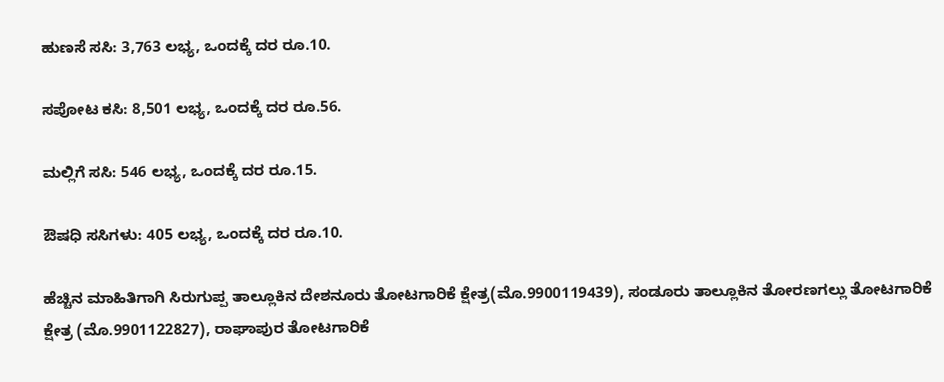ಹುಣಸೆ ಸಸಿ: 3,763 ಲಭ್ಯ, ಒಂದಕ್ಕೆ ದರ ರೂ.10.

ಸಪೋಟ ಕಸಿ: 8,501 ಲಭ್ಯ, ಒಂದಕ್ಕೆ ದರ ರೂ.56.

ಮಲ್ಲಿಗೆ ಸಸಿ: 546 ಲಭ್ಯ, ಒಂದಕ್ಕೆ ದರ ರೂ.15.

ಔಷಧಿ ಸಸಿಗಳು: 405 ಲಭ್ಯ, ಒಂದಕ್ಕೆ ದರ ರೂ.10.

ಹೆಚ್ಚಿನ ಮಾಹಿತಿಗಾಗಿ ಸಿರುಗುಪ್ಪ ತಾಲ್ಲೂಕಿನ ದೇಶನೂರು ತೋಟಗಾರಿಕೆ ಕ್ಷೇತ್ರ(ಮೊ.9900119439), ಸಂಡೂರು ತಾಲ್ಲೂಕಿನ ತೋರಣಗಲ್ಲು ತೋಟಗಾರಿಕೆ ಕ್ಷೇತ್ರ (ಮೊ.9901122827), ರಾಘಾಪುರ ತೋಟಗಾರಿಕೆ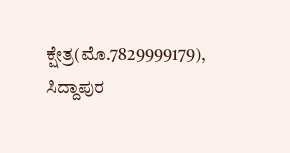ಕ್ಷೇತ್ರ(ಮೊ.7829999179), ಸಿದ್ದಾಪುರ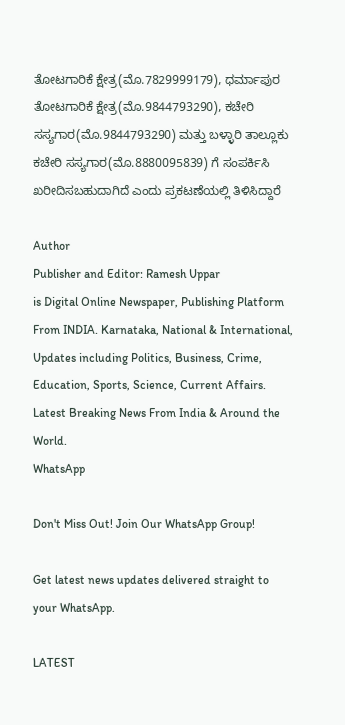ತೋಟಗಾರಿಕೆ ಕ್ಷೇತ್ರ(ಮೊ.7829999179), ಧರ್ಮಾಪುರ ತೋಟಗಾರಿಕೆ ಕ್ಷೇತ್ರ(ಮೊ.9844793290), ಕಚೇರಿ ಸಸ್ಯಗಾರ(ಮೊ.9844793290) ಮತ್ತು ಬಳ್ಳಾರಿ ತಾಲ್ಲೂಕು ಕಚೇರಿ ಸಸ್ಯಗಾರ(ಮೊ.8880095839) ಗೆ ಸಂಪರ್ಕಿಸಿ ಖರೀದಿಸಬಹುದಾಗಿದೆ ಎಂದು ಪ್ರಕಟಣೆಯಲ್ಲಿ ತಿಳಿಸಿದ್ದಾರೆ

Author
Publisher and Editor: Ramesh Uppar
is Digital Online Newspaper, Publishing Platform From INDIA. Karnataka, National & International, Updates including Politics, Business, Crime, Education, Sports, Science, Current Affairs. Latest Breaking News From India & Around the World.
WhatsApp

Don't Miss Out! Join Our WhatsApp Group!

Get latest news updates delivered straight to your WhatsApp.

LATEST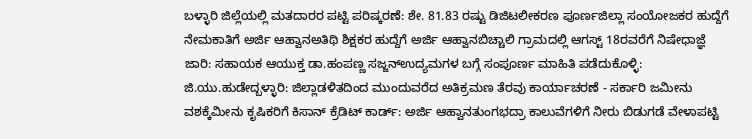ಬಳ್ಳಾರಿ ಜಿಲ್ಲೆಯಲ್ಲಿ ಮತದಾರರ ಪಟ್ಟಿ ಪರಿಷ್ಕರಣೆ: ಶೇ. 81.83 ರಷ್ಟು ಡಿಜಿಟಲೀಕರಣ ಪೂರ್ಣಜಿಲ್ಲಾ ಸಂಯೋಜಕರ ಹುದ್ದೆಗೆ ನೇಮಕಾತಿಗೆ ಅರ್ಜಿ ಆಹ್ವಾನಅತಿಥಿ ಶಿಕ್ಷಕರ ಹುದ್ದೆಗೆ ಅರ್ಜಿ ಆಹ್ವಾನಬಿಚ್ಚಾಲಿ ಗ್ರಾಮದಲ್ಲಿ ಆಗಸ್ಟ್ 18ರವರೆಗೆ ನಿಷೇಧಾಜ್ಞೆ ಜಾರಿ: ಸಹಾಯಕ ಆಯುಕ್ತ ಡಾ.ಹಂಪಣ್ಣ ಸಜ್ಜನ್ಉದ್ಯಮಗಳ ಬಗ್ಗೆ ಸಂಪೂರ್ಣ ಮಾಹಿತಿ ಪಡೆದುಕೊಳ್ಳಿ: ಜಿ.ಯು.ಹುಡೇದ್ಬಳ್ಳಾರಿ: ಜಿಲ್ಲಾಡಳಿತದಿಂದ ಮುಂದುವರೆದ ಅತಿಕ್ರಮಣ ತೆರವು ಕಾರ್ಯಾಚರಣೆ - ಸರ್ಕಾರಿ ಜಮೀನು ವಶಕ್ಕೆಮೀನು ಕೃಷಿಕರಿಗೆ ಕಿಸಾನ್ ಕ್ರೆಡಿಟ್ ಕಾರ್ಡ್: ಅರ್ಜಿ ಆಹ್ವಾನತುಂಗಭದ್ರಾ ಕಾಲುವೆಗಳಿಗೆ ನೀರು ಬಿಡುಗಡೆ ವೇಳಾಪಟ್ಟಿ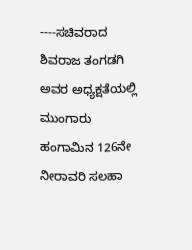----ಸಚಿವರಾದ ಶಿವರಾಜ ತಂಗಡಗಿ ಅವರ ಅಧ್ಯಕ್ಷತೆಯಲ್ಲಿ ಮುಂಗಾರು ಹಂಗಾಮಿನ 126ನೇ ನೀರಾವರಿ ಸಲಹಾ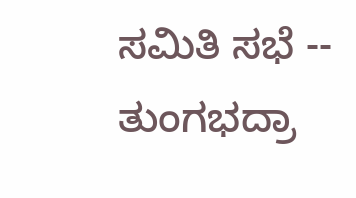ಸಮಿತಿ ಸಭೆ -- ತುಂಗಭದ್ರಾ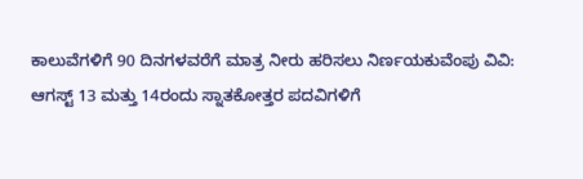ಕಾಲುವೆಗಳಿಗೆ 90 ದಿನಗಳವರೆಗೆ ಮಾತ್ರ ನೀರು ಹರಿಸಲು ನಿರ್ಣಯಕುವೆಂಪು ವಿವಿ: ಆಗಸ್ಟ್ 13 ಮತ್ತು 14ರಂದು ಸ್ನಾತಕೋತ್ತರ ಪದವಿಗಳಿಗೆ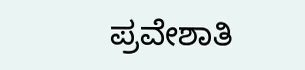ಪ್ರವೇಶಾತಿ